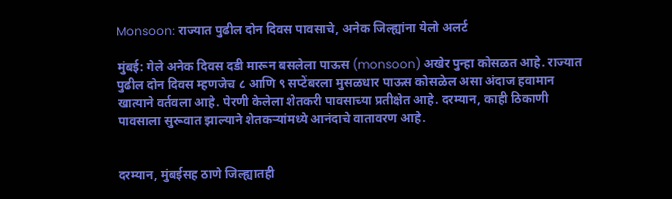Monsoon: राज्यात पुढील दोन दिवस पावसाचे, अनेक जिल्ह्यांना येलो अलर्ट

मुंबई: गेले अनेक दिवस दडी मारून बसलेला पाऊस (monsoon) अखेर पुन्हा कोसळत आहे. राज्यात पुढील दोन दिवस म्हणजेच ८ आणि ९ सप्टेंबरला मुसळधार पाऊस कोसळेल असा अंदाज हवामान खात्याने वर्तवला आहे. पेरणी केलेला शेतकरी पावसाच्या प्रतीक्षेत आहे. दरम्यान, काही ठिकाणी पावसाला सुरूवात झाल्याने शेतकऱ्यांमध्ये आनंदाचे वातावरण आहे.


दरम्यान, मुंबईसह ठाणे जिल्ह्यातही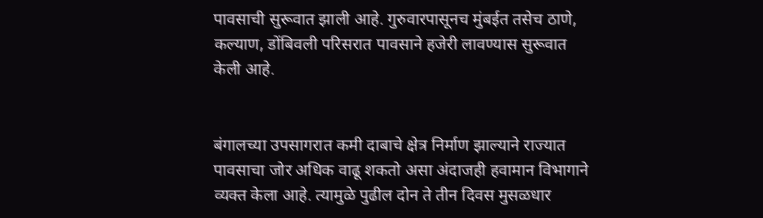पावसाची सुरूवात झाली आहे. गुरुवारपासूनच मुंबईत तसेच ठाणे, कल्याण, डोंबिवली परिसरात पावसाने हजेरी लावण्यास सुरूवात केली आहे.


बंगालच्या उपसागरात कमी दाबाचे क्षेत्र निर्माण झाल्याने राज्यात पावसाचा जोर अधिक वाढू शकतो असा अंदाजही हवामान विभागाने व्यक्त केला आहे. त्यामुळे पुढील दोन ते तीन दिवस मुसळधार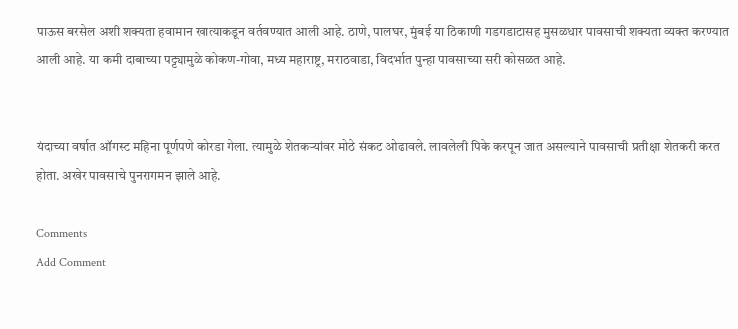पाऊस बरसेल अशी शक्यता हवामान खात्याकडून वर्तवण्यात आली आहे. ठाणे, पालघर, मुंबई या ठिकाणी गडगडाटासह मुसळधार पावसाची शक्यता व्यक्त करण्यात आली आहे. या कमी दाबाच्या पट्ट्यामुळे कोकण-गोवा, मध्य महाराष्ट्र, मराठवाडा, विदर्भात पुन्हा पावसाच्या सरी कोसळत आहे.


यंदाच्या वर्षात ऑगस्ट महिना पूर्णपणे कोरडा गेला. त्यामुळे शेतकऱ्यांवर मोठे संकट ओढावले. लावलेली पिके करपून जात असल्याने पावसाची प्रतीक्षा शेतकरी करत होता. अखेर पावसाचे पुनरागमन झाले आहे.

Comments
Add Comment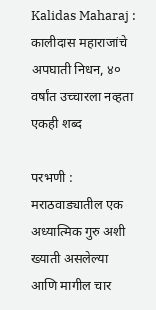Kalidas Maharaj : कालीदास महाराजांचे अपघाती निधन, ४० वर्षांत उच्चारला नव्हता एकही शब्द

परभणी : मराठवाड्यातील एक अध्यात्मिक गुरु अशी ख्याती असलेल्या आणि मागील चार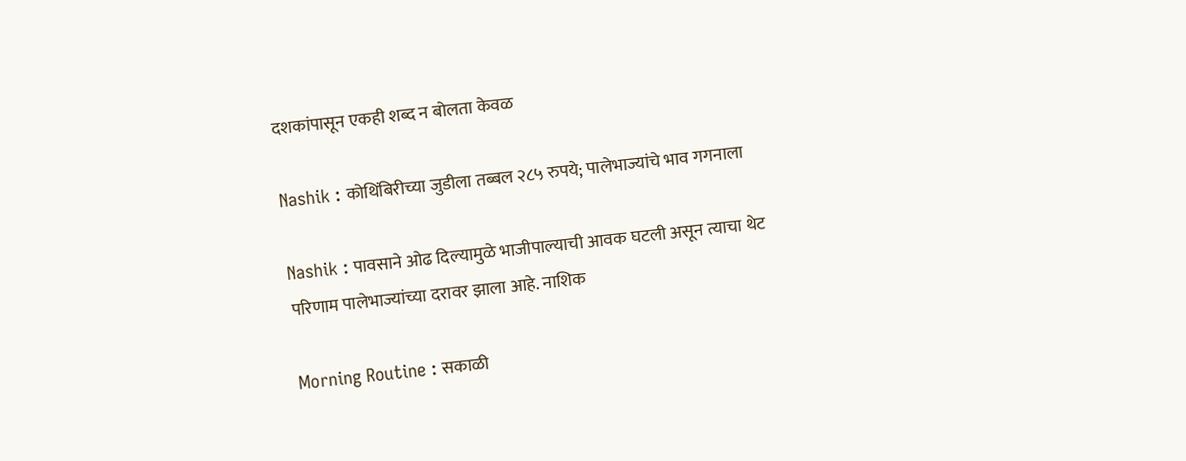दशकांपासून एकही शब्द न बोलता केवळ

Nashik : कोथिंबिरीच्या जुडीला तब्बल २८५ रुपये; पालेभाज्यांचे भाव गगनाला

Nashik : पावसाने ओढ दिल्यामुळे भाजीपाल्याची आवक घटली असून त्याचा थेट परिणाम पालेभाज्यांच्या दरावर झाला आहे. नाशिक

Morning Routine : सकाळी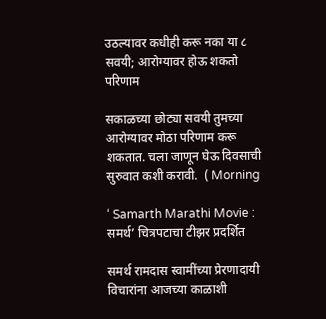उठल्यावर कधीही करू नका या ८ सवयी; आरोग्यावर होऊ शकतो परिणाम

सकाळच्या छोट्या सवयी तुमच्या आरोग्यावर मोठा परिणाम करू शकतात. चला जाणून घेऊ दिवसाची सुरुवात कशी करावी.  ( Morning

‘ Samarth Marathi Movie : समर्थ’ चित्रपटाचा टीझर प्रदर्शित

समर्थ रामदास स्वामींच्या प्रेरणादायी विचारांना आजच्या काळाशी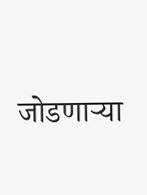जोडणाऱ्या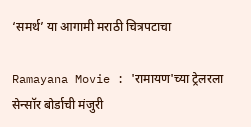‘समर्थ’ या आगामी मराठी चित्रपटाचा

Ramayana Movie : 'रामायण'च्या ट्रेलरला सेन्सॉर बोर्डाची मंजुरी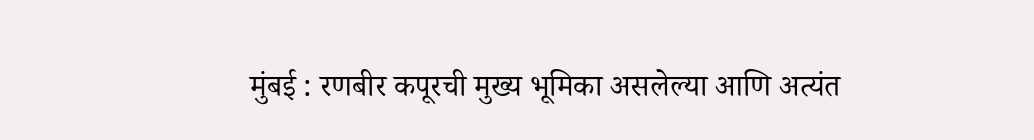मुंबई : रणबीर कपूरची मुख्य भूमिका असलेल्या आणि अत्यंत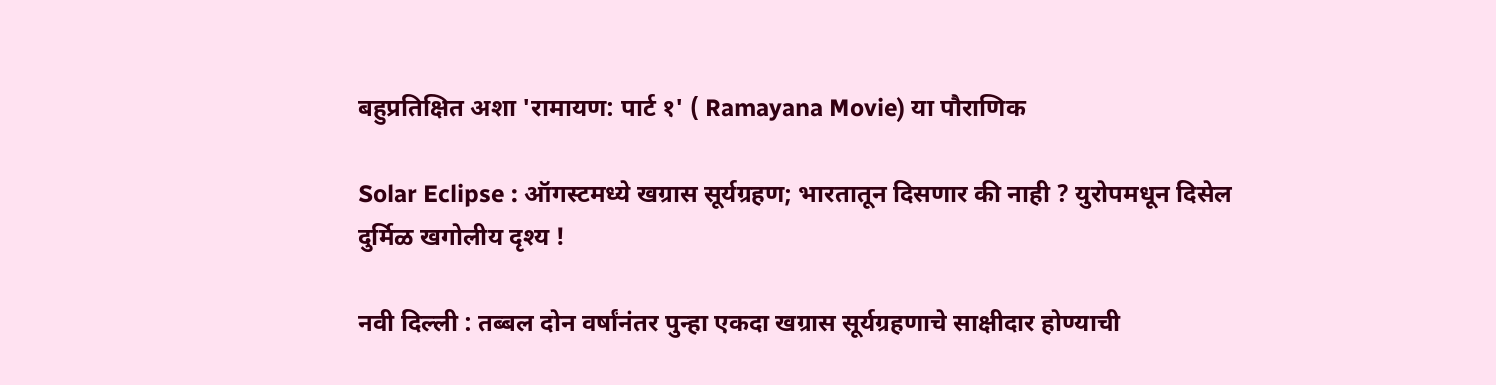बहुप्रतिक्षित अशा 'रामायण: पार्ट १' ( Ramayana Movie) या पौराणिक

Solar Eclipse : ऑगस्टमध्ये खग्रास सूर्यग्रहण; भारतातून दिसणार की नाही ? युरोपमधून दिसेल दुर्मिळ खगोलीय दृश्य !

नवी दिल्ली : तब्बल दोन वर्षांनंतर पुन्हा एकदा खग्रास सूर्यग्रहणाचे साक्षीदार होण्याची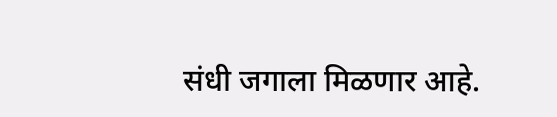संधी जगाला मिळणार आहे.